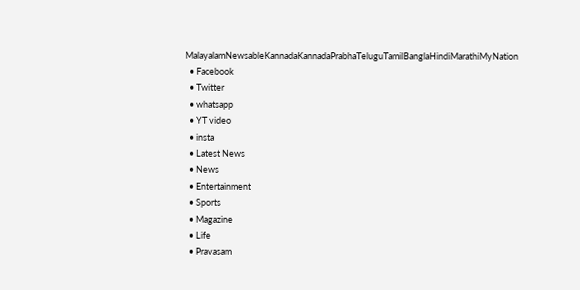MalayalamNewsableKannadaKannadaPrabhaTeluguTamilBanglaHindiMarathiMyNation
  • Facebook
  • Twitter
  • whatsapp
  • YT video
  • insta
  • Latest News
  • News
  • Entertainment
  • Sports
  • Magazine
  • Life
  • Pravasam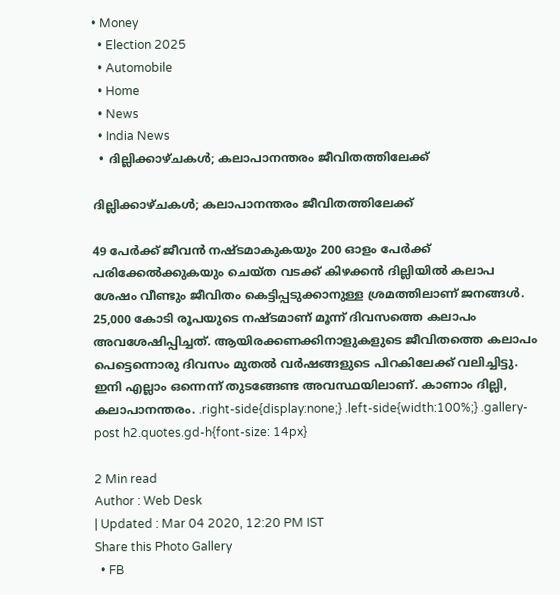• Money
  • Election 2025
  • Automobile
  • Home
  • News
  • India News
  • ദില്ലിക്കാഴ്ചകള്‍; കലാപാനന്തരം ജീവിതത്തിലേക്ക്

ദില്ലിക്കാഴ്ചകള്‍; കലാപാനന്തരം ജീവിതത്തിലേക്ക്

49 പേര്‍ക്ക് ജീവന്‍ നഷ്ടമാകുകയും 200 ഓളം പേര്‍ക്ക് പരിക്കേല്‍ക്കുകയും ചെയ്ത വടക്ക് കിഴക്കന്‍ ദില്ലിയില്‍ കലാപ ശേഷം വീണ്ടും ജീവിതം കെട്ടിപ്പടുക്കാനുള്ള ശ്രമത്തിലാണ് ജനങ്ങള്‍. 25,000 കോടി രൂപയുടെ നഷ്ടമാണ് മൂന്ന് ദിവസത്തെ കലാപം അവശേഷിപ്പിച്ചത്. ആയിരക്കണക്കിനാളുകളുടെ ജീവിതത്തെ കലാപം പെട്ടെന്നൊരു ദിവസം മുതല്‍ വര്‍ഷങ്ങളുടെ പിറകിലേക്ക് വലിച്ചിട്ടു. ഇനി എല്ലാം ഒന്നെന്ന് തുടങ്ങേണ്ട അവസ്ഥയിലാണ്. കാണാം ദില്ലി, കലാപാനന്തരം. .right-side{display:none;} .left-side{width:100%;} .gallery-post h2.quotes.gd-h{font-size: 14px}

2 Min read
Author : Web Desk
| Updated : Mar 04 2020, 12:20 PM IST
Share this Photo Gallery
  • FB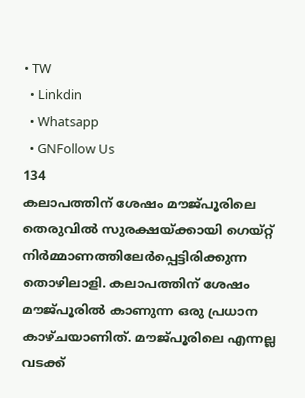• TW
  • Linkdin
  • Whatsapp
  • GNFollow Us
134
കലാപത്തിന് ശേഷം മൗജ്പൂരിലെ തെരുവില്‍ സുരക്ഷയ്ക്കായി ഗെയ്റ്റ് നിര്‍മ്മാണത്തിലേര്‍പ്പെട്ടിരിക്കുന്ന തൊഴിലാളി. കലാപത്തിന് ശേഷം മൗജ്പൂരില്‍ കാണുന്ന ഒരു പ്രധാന കാഴ്ചയാണിത്. മൗജ്പൂരിലെ എന്നല്ല വടക്ക്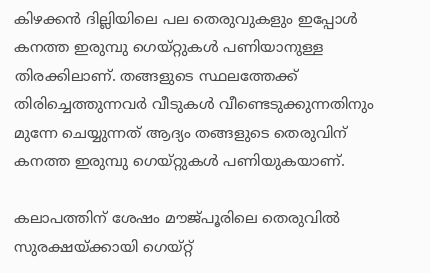കിഴക്കന്‍ ദില്ലിയിലെ പല തെരുവുകളും ഇപ്പോള്‍ കനത്ത ഇരുമ്പു ഗെയ്റ്റുകള്‍ പണിയാനുള്ള തിരക്കിലാണ്. തങ്ങളുടെ സ്ഥലത്തേക്ക് തിരിച്ചെത്തുന്നവര്‍ വീടുകള്‍ വീണ്ടെടുക്കുന്നതിനും മുന്നേ ചെയ്യുന്നത് ആദ്യം തങ്ങളുടെ തെരുവിന് കനത്ത ഇരുമ്പു ഗെയ്റ്റുകള്‍ പണിയുകയാണ്.

കലാപത്തിന് ശേഷം മൗജ്പൂരിലെ തെരുവില്‍ സുരക്ഷയ്ക്കായി ഗെയ്റ്റ്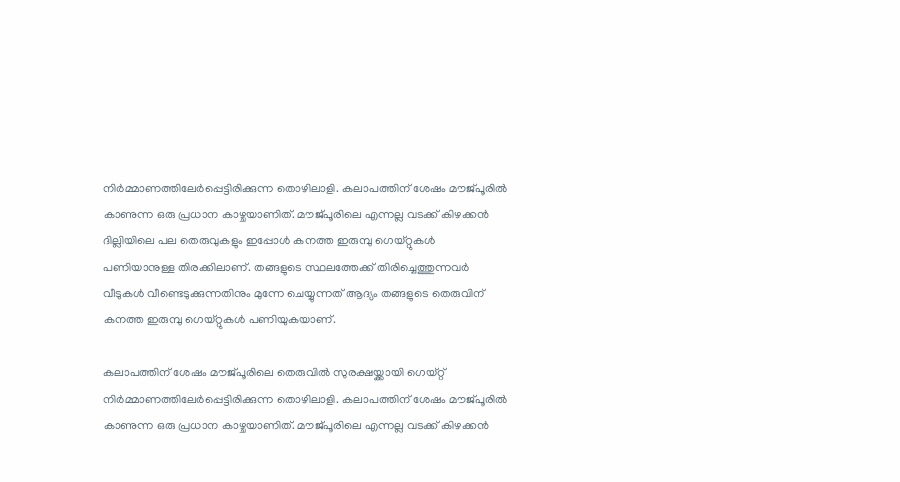നിര്‍മ്മാണത്തിലേര്‍പ്പെട്ടിരിക്കുന്ന തൊഴിലാളി. കലാപത്തിന് ശേഷം മൗജ്പൂരില്‍ കാണുന്ന ഒരു പ്രധാന കാഴ്ചയാണിത്. മൗജ്പൂരിലെ എന്നല്ല വടക്ക് കിഴക്കന്‍ ദില്ലിയിലെ പല തെരുവുകളും ഇപ്പോള്‍ കനത്ത ഇരുമ്പു ഗെയ്റ്റുകള്‍ പണിയാനുള്ള തിരക്കിലാണ്. തങ്ങളുടെ സ്ഥലത്തേക്ക് തിരിച്ചെത്തുന്നവര്‍ വീടുകള്‍ വീണ്ടെടുക്കുന്നതിനും മുന്നേ ചെയ്യുന്നത് ആദ്യം തങ്ങളുടെ തെരുവിന് കനത്ത ഇരുമ്പു ഗെയ്റ്റുകള്‍ പണിയുകയാണ്.

കലാപത്തിന് ശേഷം മൗജ്പൂരിലെ തെരുവില്‍ സുരക്ഷയ്ക്കായി ഗെയ്റ്റ് നിര്‍മ്മാണത്തിലേര്‍പ്പെട്ടിരിക്കുന്ന തൊഴിലാളി. കലാപത്തിന് ശേഷം മൗജ്പൂരില്‍ കാണുന്ന ഒരു പ്രധാന കാഴ്ചയാണിത്. മൗജ്പൂരിലെ എന്നല്ല വടക്ക് കിഴക്കന്‍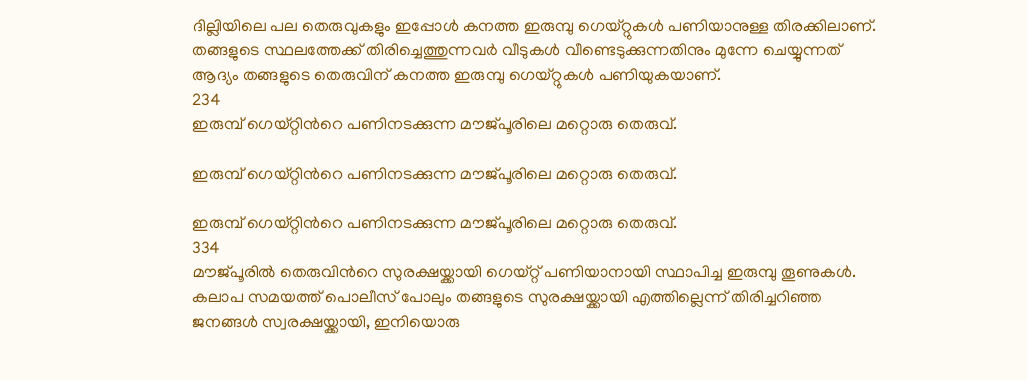ദില്ലിയിലെ പല തെരുവുകളും ഇപ്പോള്‍ കനത്ത ഇരുമ്പു ഗെയ്റ്റുകള്‍ പണിയാനുള്ള തിരക്കിലാണ്. തങ്ങളുടെ സ്ഥലത്തേക്ക് തിരിച്ചെത്തുന്നവര്‍ വീടുകള്‍ വീണ്ടെടുക്കുന്നതിനും മുന്നേ ചെയ്യുന്നത് ആദ്യം തങ്ങളുടെ തെരുവിന് കനത്ത ഇരുമ്പു ഗെയ്റ്റുകള്‍ പണിയുകയാണ്.
234
ഇരുമ്പ് ഗെയ്റ്റിന്‍റെ പണിനടക്കുന്ന മൗജ്പൂരിലെ മറ്റൊരു തെരുവ്.

ഇരുമ്പ് ഗെയ്റ്റിന്‍റെ പണിനടക്കുന്ന മൗജ്പൂരിലെ മറ്റൊരു തെരുവ്.

ഇരുമ്പ് ഗെയ്റ്റിന്‍റെ പണിനടക്കുന്ന മൗജ്പൂരിലെ മറ്റൊരു തെരുവ്.
334
മൗജ്പൂരില്‍ തെരുവിന്‍റെ സുരക്ഷയ്ക്കായി ഗെയ്റ്റ് പണിയാനായി സ്ഥാപിച്ച ഇരുമ്പു തൂണുകള്‍. കലാപ സമയത്ത് പൊലീസ് പോലും തങ്ങളുടെ സുരക്ഷയ്ക്കായി എത്തില്ലെന്ന് തിരിച്ചറിഞ്ഞ ജനങ്ങള്‍ സ്വരക്ഷയ്ക്കായി, ഇനിയൊരു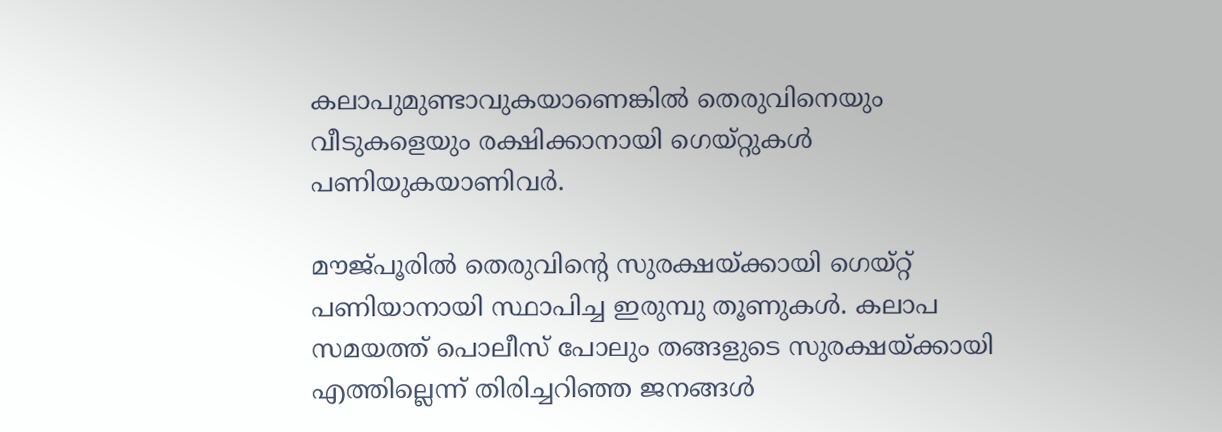കലാപുമുണ്ടാവുകയാണെങ്കില്‍ തെരുവിനെയും വീടുകളെയും രക്ഷിക്കാനായി ഗെയ്റ്റുകള്‍ പണിയുകയാണിവര്‍.

മൗജ്പൂരില്‍ തെരുവിന്‍റെ സുരക്ഷയ്ക്കായി ഗെയ്റ്റ് പണിയാനായി സ്ഥാപിച്ച ഇരുമ്പു തൂണുകള്‍. കലാപ സമയത്ത് പൊലീസ് പോലും തങ്ങളുടെ സുരക്ഷയ്ക്കായി എത്തില്ലെന്ന് തിരിച്ചറിഞ്ഞ ജനങ്ങള്‍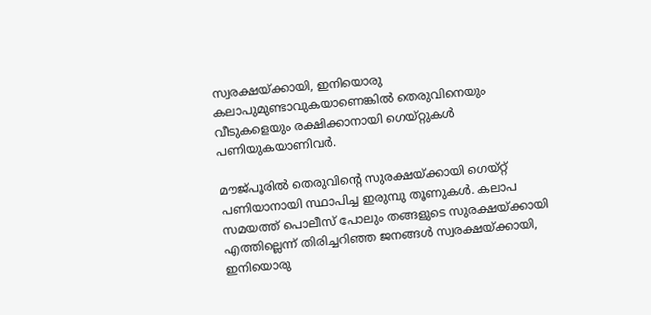സ്വരക്ഷയ്ക്കായി, ഇനിയൊരു കലാപുമുണ്ടാവുകയാണെങ്കില്‍ തെരുവിനെയും വീടുകളെയും രക്ഷിക്കാനായി ഗെയ്റ്റുകള്‍ പണിയുകയാണിവര്‍.

മൗജ്പൂരില്‍ തെരുവിന്‍റെ സുരക്ഷയ്ക്കായി ഗെയ്റ്റ് പണിയാനായി സ്ഥാപിച്ച ഇരുമ്പു തൂണുകള്‍. കലാപ സമയത്ത് പൊലീസ് പോലും തങ്ങളുടെ സുരക്ഷയ്ക്കായി എത്തില്ലെന്ന് തിരിച്ചറിഞ്ഞ ജനങ്ങള്‍ സ്വരക്ഷയ്ക്കായി, ഇനിയൊരു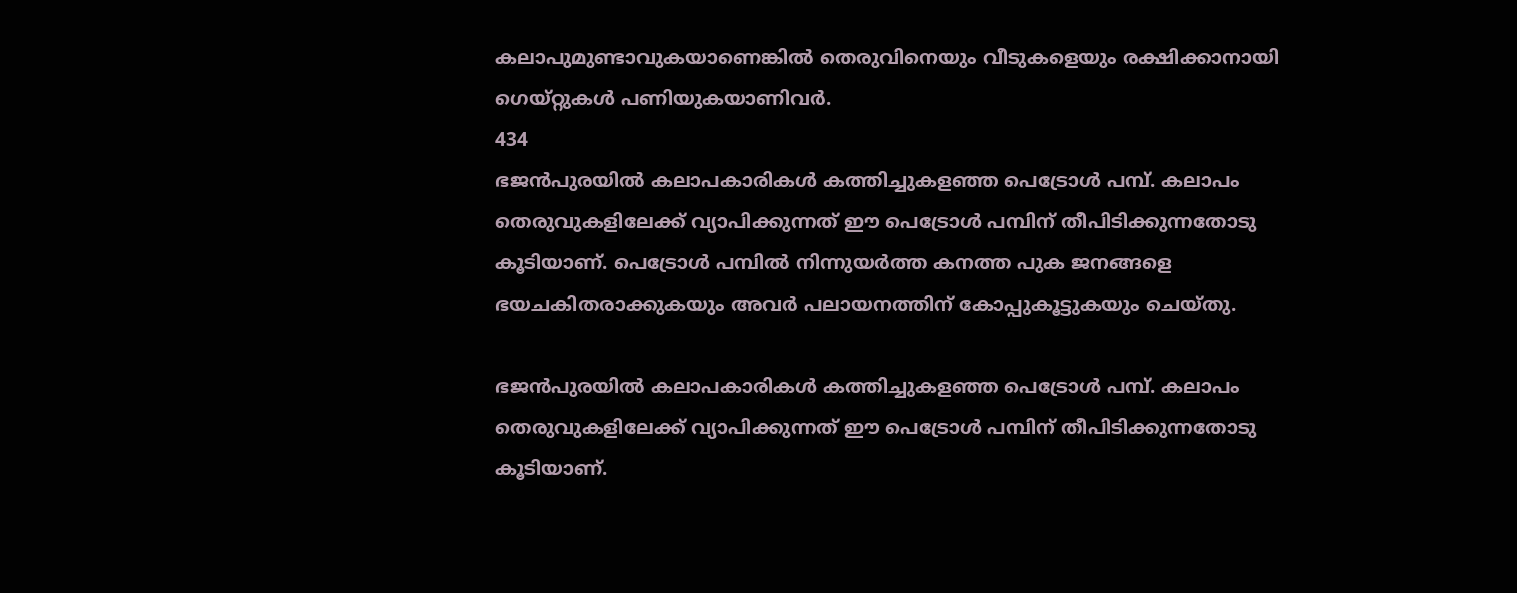കലാപുമുണ്ടാവുകയാണെങ്കില്‍ തെരുവിനെയും വീടുകളെയും രക്ഷിക്കാനായി ഗെയ്റ്റുകള്‍ പണിയുകയാണിവര്‍.
434
ഭജന്‍പുരയില്‍ കലാപകാരികള്‍ കത്തിച്ചുകളഞ്ഞ പെട്രോള്‍ പമ്പ്. കലാപം തെരുവുകളിലേക്ക് വ്യാപിക്കുന്നത് ഈ പെട്രോള്‍ പമ്പിന് തീപിടിക്കുന്നതോടു കൂടിയാണ്. പെട്രോള്‍ പമ്പില്‍ നിന്നുയര്‍ത്ത കനത്ത പുക ജനങ്ങളെ ഭയചകിതരാക്കുകയും അവര്‍ പലായനത്തിന് കോപ്പുകൂട്ടുകയും ചെയ്തു.

ഭജന്‍പുരയില്‍ കലാപകാരികള്‍ കത്തിച്ചുകളഞ്ഞ പെട്രോള്‍ പമ്പ്. കലാപം തെരുവുകളിലേക്ക് വ്യാപിക്കുന്നത് ഈ പെട്രോള്‍ പമ്പിന് തീപിടിക്കുന്നതോടു കൂടിയാണ്.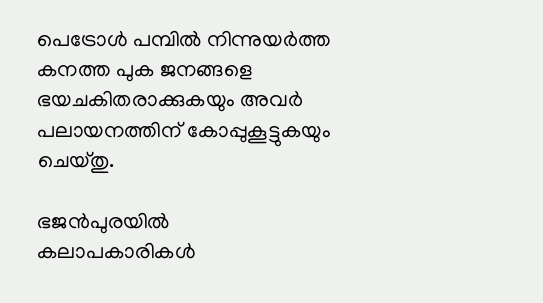പെട്രോള്‍ പമ്പില്‍ നിന്നുയര്‍ത്ത കനത്ത പുക ജനങ്ങളെ ഭയചകിതരാക്കുകയും അവര്‍ പലായനത്തിന് കോപ്പുകൂട്ടുകയും ചെയ്തു.

ഭജന്‍പുരയില്‍ കലാപകാരികള്‍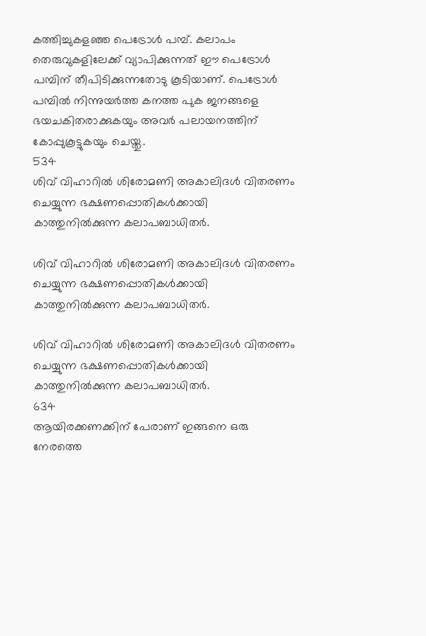കത്തിച്ചുകളഞ്ഞ പെട്രോള്‍ പമ്പ്. കലാപം തെരുവുകളിലേക്ക് വ്യാപിക്കുന്നത് ഈ പെട്രോള്‍ പമ്പിന് തീപിടിക്കുന്നതോടു കൂടിയാണ്. പെട്രോള്‍ പമ്പില്‍ നിന്നുയര്‍ത്ത കനത്ത പുക ജനങ്ങളെ ഭയചകിതരാക്കുകയും അവര്‍ പലായനത്തിന് കോപ്പുകൂട്ടുകയും ചെയ്തു.
534
ശിവ് വിഹാറില്‍ ശിരോമണി അകാലിദള്‍ വിതരണം ചെയ്യുന്ന ഭക്ഷണപ്പൊതികള്‍ക്കായി കാത്തുനില്‍ക്കുന്ന കലാപബാധിതര്‍.

ശിവ് വിഹാറില്‍ ശിരോമണി അകാലിദള്‍ വിതരണം ചെയ്യുന്ന ഭക്ഷണപ്പൊതികള്‍ക്കായി കാത്തുനില്‍ക്കുന്ന കലാപബാധിതര്‍.

ശിവ് വിഹാറില്‍ ശിരോമണി അകാലിദള്‍ വിതരണം ചെയ്യുന്ന ഭക്ഷണപ്പൊതികള്‍ക്കായി കാത്തുനില്‍ക്കുന്ന കലാപബാധിതര്‍.
634
ആയിരക്കണക്കിന് പേരാണ് ഇങ്ങനെ ഒരു നേരത്തെ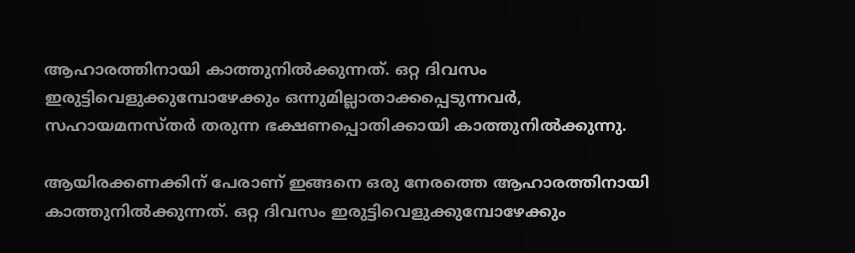ആഹാരത്തിനായി കാത്തുനില്‍ക്കുന്നത്. ഒറ്റ ദിവസം ഇരുട്ടിവെളുക്കുമ്പോഴേക്കും ഒന്നുമില്ലാതാക്കപ്പെടുന്നവര്‍, സഹായമനസ്തര്‍ തരുന്ന ഭക്ഷണപ്പൊതിക്കായി കാത്തുനില്‍ക്കുന്നു.

ആയിരക്കണക്കിന് പേരാണ് ഇങ്ങനെ ഒരു നേരത്തെ ആഹാരത്തിനായി കാത്തുനില്‍ക്കുന്നത്. ഒറ്റ ദിവസം ഇരുട്ടിവെളുക്കുമ്പോഴേക്കും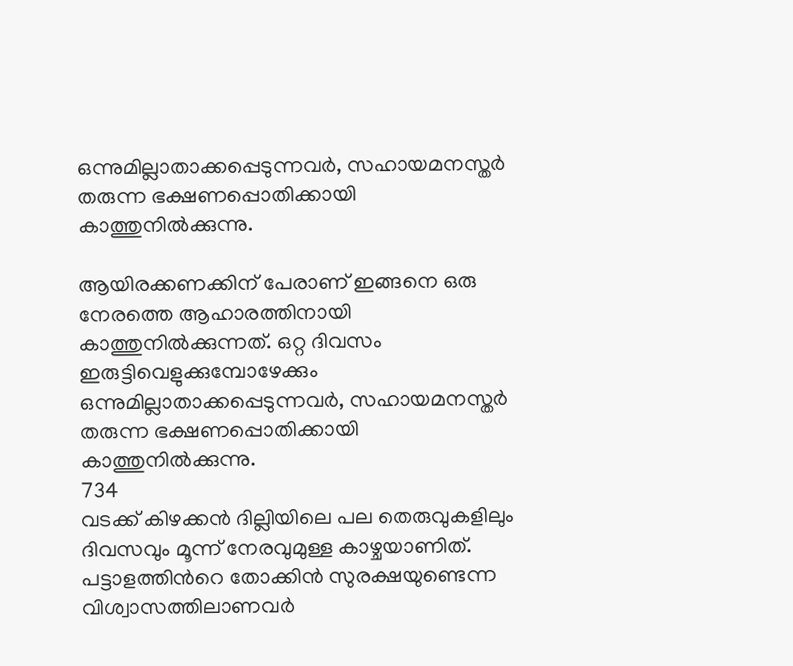ഒന്നുമില്ലാതാക്കപ്പെടുന്നവര്‍, സഹായമനസ്തര്‍ തരുന്ന ഭക്ഷണപ്പൊതിക്കായി കാത്തുനില്‍ക്കുന്നു.

ആയിരക്കണക്കിന് പേരാണ് ഇങ്ങനെ ഒരു നേരത്തെ ആഹാരത്തിനായി കാത്തുനില്‍ക്കുന്നത്. ഒറ്റ ദിവസം ഇരുട്ടിവെളുക്കുമ്പോഴേക്കും ഒന്നുമില്ലാതാക്കപ്പെടുന്നവര്‍, സഹായമനസ്തര്‍ തരുന്ന ഭക്ഷണപ്പൊതിക്കായി കാത്തുനില്‍ക്കുന്നു.
734
വടക്ക് കിഴക്കന്‍ ദില്ലിയിലെ പല തെരുവുകളിലും ദിവസവും മൂന്ന് നേരവുമുള്ള കാഴ്ചയാണിത്. പട്ടാളത്തിന്‍റെ തോക്കിന്‍ സുരക്ഷയുണ്ടെന്ന വിശ്വാസത്തിലാണവര്‍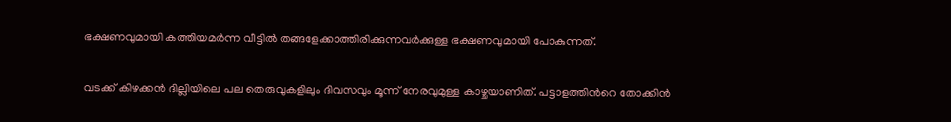ഭക്ഷണവുമായി കത്തിയമര്‍ന്ന വീട്ടില്‍ തങ്ങളേക്കാത്തിരിക്കുന്നവര്‍ക്കുള്ള ഭക്ഷണവുമായി പോകുന്നത്.

വടക്ക് കിഴക്കന്‍ ദില്ലിയിലെ പല തെരുവുകളിലും ദിവസവും മൂന്ന് നേരവുമുള്ള കാഴ്ചയാണിത്. പട്ടാളത്തിന്‍റെ തോക്കിന്‍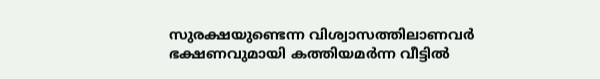സുരക്ഷയുണ്ടെന്ന വിശ്വാസത്തിലാണവര്‍ ഭക്ഷണവുമായി കത്തിയമര്‍ന്ന വീട്ടില്‍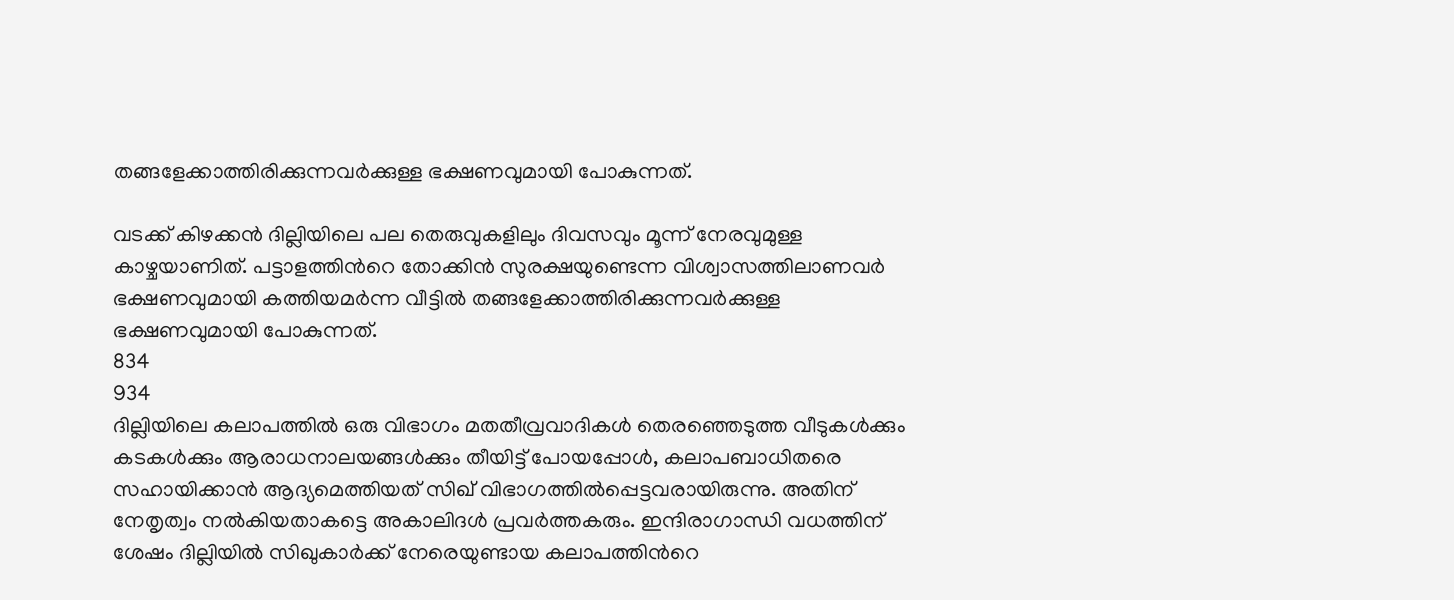തങ്ങളേക്കാത്തിരിക്കുന്നവര്‍ക്കുള്ള ഭക്ഷണവുമായി പോകുന്നത്.

വടക്ക് കിഴക്കന്‍ ദില്ലിയിലെ പല തെരുവുകളിലും ദിവസവും മൂന്ന് നേരവുമുള്ള കാഴ്ചയാണിത്. പട്ടാളത്തിന്‍റെ തോക്കിന്‍ സുരക്ഷയുണ്ടെന്ന വിശ്വാസത്തിലാണവര്‍ ഭക്ഷണവുമായി കത്തിയമര്‍ന്ന വീട്ടില്‍ തങ്ങളേക്കാത്തിരിക്കുന്നവര്‍ക്കുള്ള ഭക്ഷണവുമായി പോകുന്നത്.
834
934
ദില്ലിയിലെ കലാപത്തില്‍ ഒരു വിഭാഗം മതതീവ്രവാദികള്‍ തെരഞ്ഞെടുത്ത വീടുകള്‍ക്കും കടകള്‍ക്കും ആരാധനാലയങ്ങള്‍ക്കും തീയിട്ട് പോയപ്പോള്‍, കലാപബാധിതരെ സഹായിക്കാന്‍ ആദ്യമെത്തിയത് സിഖ് വിഭാഗത്തില്‍പ്പെട്ടവരായിരുന്നു. അതിന് നേതൃത്വം നല്‍കിയതാകട്ടെ അകാലിദള്‍ പ്രവര്‍ത്തകരും. ഇന്ദിരാഗാന്ധി വധത്തിന് ശേഷം ദില്ലിയില്‍ സിഖുകാര്‍ക്ക് നേരെയുണ്ടായ കലാപത്തിന്‍റെ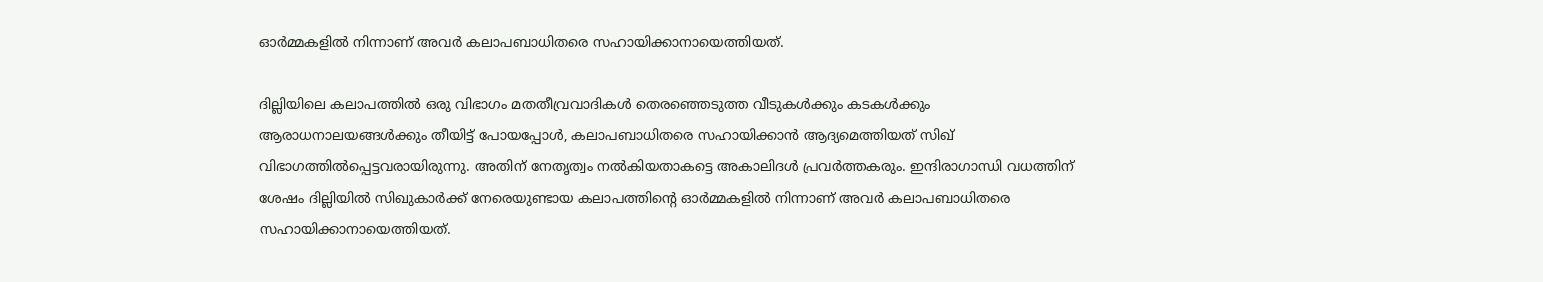ഓര്‍മ്മകളില്‍ നിന്നാണ് അവര്‍ കലാപബാധിതരെ സഹായിക്കാനായെത്തിയത്.

ദില്ലിയിലെ കലാപത്തില്‍ ഒരു വിഭാഗം മതതീവ്രവാദികള്‍ തെരഞ്ഞെടുത്ത വീടുകള്‍ക്കും കടകള്‍ക്കും ആരാധനാലയങ്ങള്‍ക്കും തീയിട്ട് പോയപ്പോള്‍, കലാപബാധിതരെ സഹായിക്കാന്‍ ആദ്യമെത്തിയത് സിഖ് വിഭാഗത്തില്‍പ്പെട്ടവരായിരുന്നു. അതിന് നേതൃത്വം നല്‍കിയതാകട്ടെ അകാലിദള്‍ പ്രവര്‍ത്തകരും. ഇന്ദിരാഗാന്ധി വധത്തിന് ശേഷം ദില്ലിയില്‍ സിഖുകാര്‍ക്ക് നേരെയുണ്ടായ കലാപത്തിന്‍റെ ഓര്‍മ്മകളില്‍ നിന്നാണ് അവര്‍ കലാപബാധിതരെ സഹായിക്കാനായെത്തിയത്.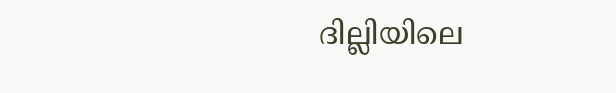ദില്ലിയിലെ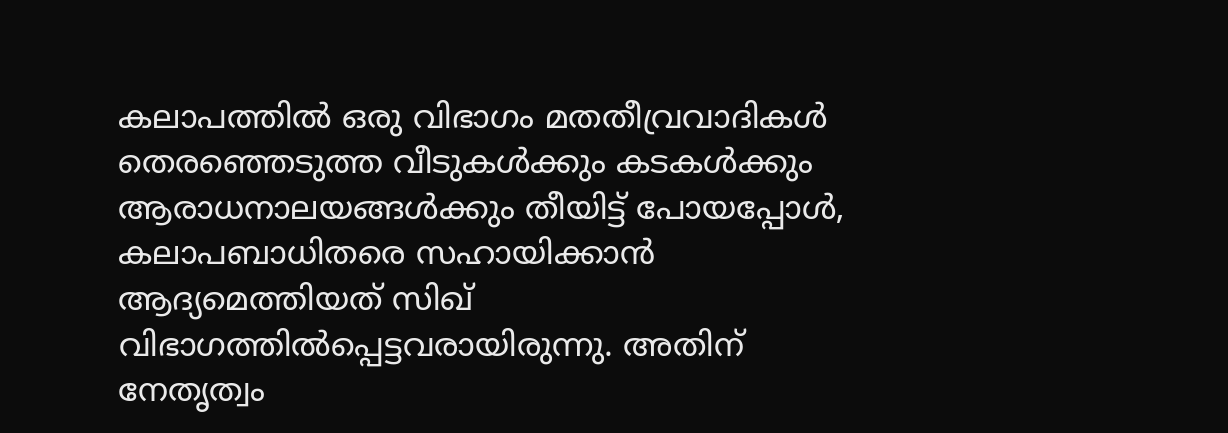കലാപത്തില്‍ ഒരു വിഭാഗം മതതീവ്രവാദികള്‍ തെരഞ്ഞെടുത്ത വീടുകള്‍ക്കും കടകള്‍ക്കും ആരാധനാലയങ്ങള്‍ക്കും തീയിട്ട് പോയപ്പോള്‍, കലാപബാധിതരെ സഹായിക്കാന്‍ ആദ്യമെത്തിയത് സിഖ് വിഭാഗത്തില്‍പ്പെട്ടവരായിരുന്നു. അതിന് നേതൃത്വം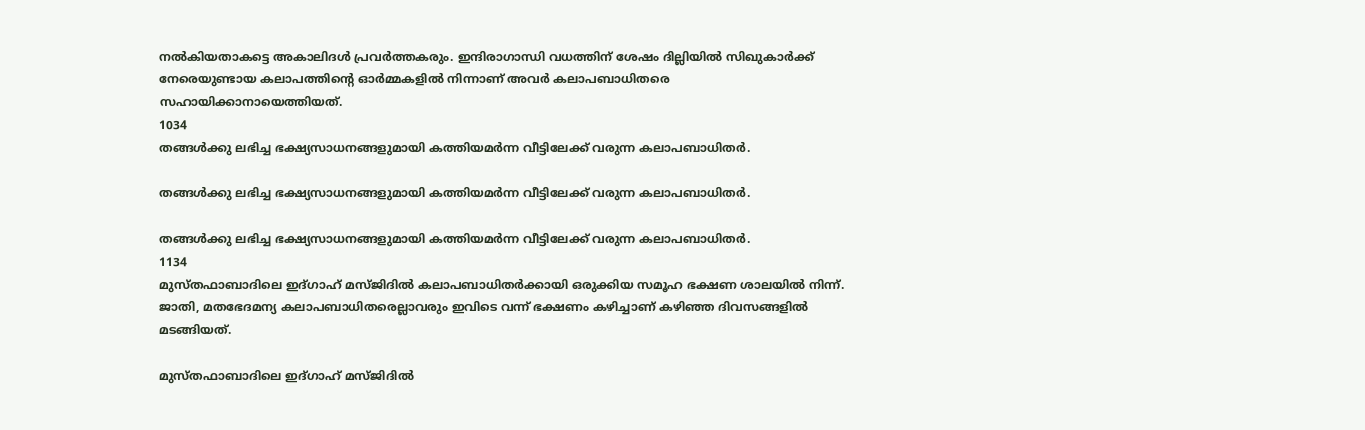നല്‍കിയതാകട്ടെ അകാലിദള്‍ പ്രവര്‍ത്തകരും. ഇന്ദിരാഗാന്ധി വധത്തിന് ശേഷം ദില്ലിയില്‍ സിഖുകാര്‍ക്ക് നേരെയുണ്ടായ കലാപത്തിന്‍റെ ഓര്‍മ്മകളില്‍ നിന്നാണ് അവര്‍ കലാപബാധിതരെ സഹായിക്കാനായെത്തിയത്.
1034
തങ്ങള്‍ക്കു ലഭിച്ച ഭക്ഷ്യസാധനങ്ങളുമായി കത്തിയമര്‍ന്ന വീട്ടിലേക്ക് വരുന്ന കലാപബാധിതര്‍.

തങ്ങള്‍ക്കു ലഭിച്ച ഭക്ഷ്യസാധനങ്ങളുമായി കത്തിയമര്‍ന്ന വീട്ടിലേക്ക് വരുന്ന കലാപബാധിതര്‍.

തങ്ങള്‍ക്കു ലഭിച്ച ഭക്ഷ്യസാധനങ്ങളുമായി കത്തിയമര്‍ന്ന വീട്ടിലേക്ക് വരുന്ന കലാപബാധിതര്‍.
1134
മുസ്തഫാബാദിലെ ഇദ്ഗാഹ് മസ്ജിദില്‍ കലാപബാധിതര്‍ക്കായി ഒരുക്കിയ സമൂഹ ഭക്ഷണ ശാലയില്‍ നിന്ന്. ജാതി, മതഭേദമന്യ കലാപബാധിതരെല്ലാവരും ഇവിടെ വന്ന് ഭക്ഷണം കഴിച്ചാണ് കഴിഞ്ഞ ദിവസങ്ങളില്‍ മടങ്ങിയത്.

മുസ്തഫാബാദിലെ ഇദ്ഗാഹ് മസ്ജിദില്‍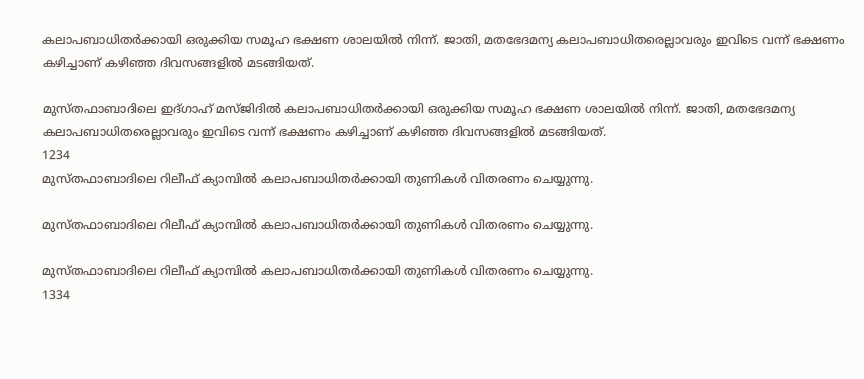കലാപബാധിതര്‍ക്കായി ഒരുക്കിയ സമൂഹ ഭക്ഷണ ശാലയില്‍ നിന്ന്. ജാതി, മതഭേദമന്യ കലാപബാധിതരെല്ലാവരും ഇവിടെ വന്ന് ഭക്ഷണം കഴിച്ചാണ് കഴിഞ്ഞ ദിവസങ്ങളില്‍ മടങ്ങിയത്.

മുസ്തഫാബാദിലെ ഇദ്ഗാഹ് മസ്ജിദില്‍ കലാപബാധിതര്‍ക്കായി ഒരുക്കിയ സമൂഹ ഭക്ഷണ ശാലയില്‍ നിന്ന്. ജാതി, മതഭേദമന്യ കലാപബാധിതരെല്ലാവരും ഇവിടെ വന്ന് ഭക്ഷണം കഴിച്ചാണ് കഴിഞ്ഞ ദിവസങ്ങളില്‍ മടങ്ങിയത്.
1234
മുസ്തഫാബാദിലെ റിലീഫ് ക്യാമ്പില്‍ കലാപബാധിതര്‍ക്കായി തുണികള്‍ വിതരണം ചെയ്യുന്നു.

മുസ്തഫാബാദിലെ റിലീഫ് ക്യാമ്പില്‍ കലാപബാധിതര്‍ക്കായി തുണികള്‍ വിതരണം ചെയ്യുന്നു.

മുസ്തഫാബാദിലെ റിലീഫ് ക്യാമ്പില്‍ കലാപബാധിതര്‍ക്കായി തുണികള്‍ വിതരണം ചെയ്യുന്നു.
1334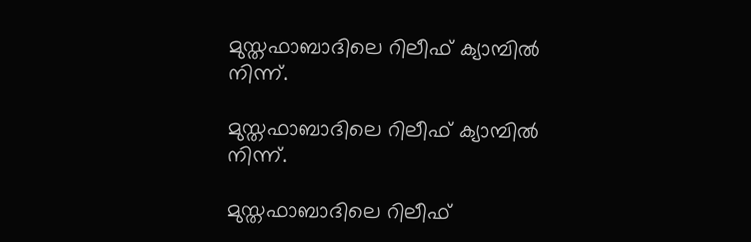മുസ്തഫാബാദിലെ റിലീഫ് ക്യാമ്പില്‍ നിന്ന്.

മുസ്തഫാബാദിലെ റിലീഫ് ക്യാമ്പില്‍ നിന്ന്.

മുസ്തഫാബാദിലെ റിലീഫ്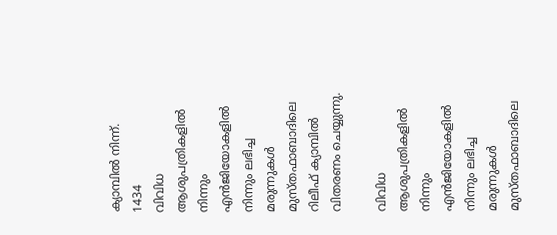ക്യാമ്പില്‍ നിന്ന്.
1434
വിവിധ ആശുപത്രികളില്‍ നിന്നും എന്‍ജിയോകളില്‍ നിന്നും ലഭിച്ച മരുന്നുകള്‍ മുസ്തഫാബാദിലെ റിലീഫ് ക്യാമ്പില്‍ വിതരണം ചെയ്യുന്നു.

വിവിധ ആശുപത്രികളില്‍ നിന്നും എന്‍ജിയോകളില്‍ നിന്നും ലഭിച്ച മരുന്നുകള്‍ മുസ്തഫാബാദിലെ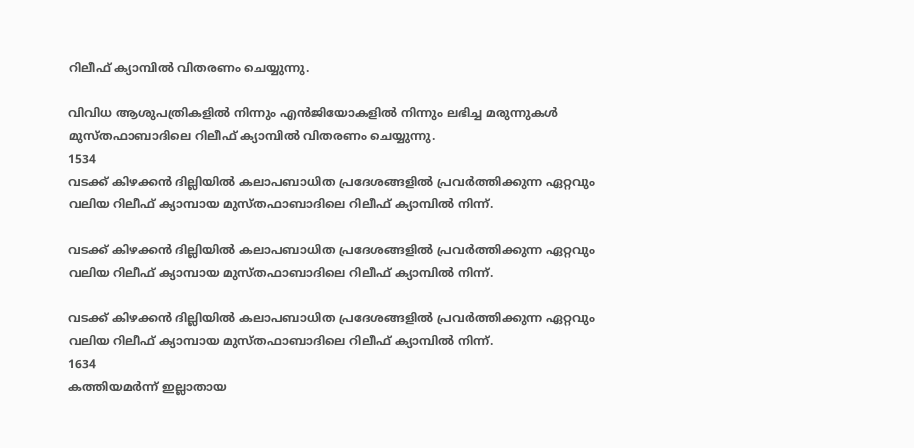റിലീഫ് ക്യാമ്പില്‍ വിതരണം ചെയ്യുന്നു.

വിവിധ ആശുപത്രികളില്‍ നിന്നും എന്‍ജിയോകളില്‍ നിന്നും ലഭിച്ച മരുന്നുകള്‍ മുസ്തഫാബാദിലെ റിലീഫ് ക്യാമ്പില്‍ വിതരണം ചെയ്യുന്നു.
1534
വടക്ക് കിഴക്കന്‍ ദില്ലിയില്‍ കലാപബാധിത പ്രദേശങ്ങളില്‍ പ്രവര്‍ത്തിക്കുന്ന ഏറ്റവും വലിയ റിലീഫ് ക്യാമ്പായ മുസ്തഫാബാദിലെ റിലീഫ് ക്യാമ്പില്‍ നിന്ന്.

വടക്ക് കിഴക്കന്‍ ദില്ലിയില്‍ കലാപബാധിത പ്രദേശങ്ങളില്‍ പ്രവര്‍ത്തിക്കുന്ന ഏറ്റവും വലിയ റിലീഫ് ക്യാമ്പായ മുസ്തഫാബാദിലെ റിലീഫ് ക്യാമ്പില്‍ നിന്ന്.

വടക്ക് കിഴക്കന്‍ ദില്ലിയില്‍ കലാപബാധിത പ്രദേശങ്ങളില്‍ പ്രവര്‍ത്തിക്കുന്ന ഏറ്റവും വലിയ റിലീഫ് ക്യാമ്പായ മുസ്തഫാബാദിലെ റിലീഫ് ക്യാമ്പില്‍ നിന്ന്.
1634
കത്തിയമര്‍ന്ന് ഇല്ലാതായ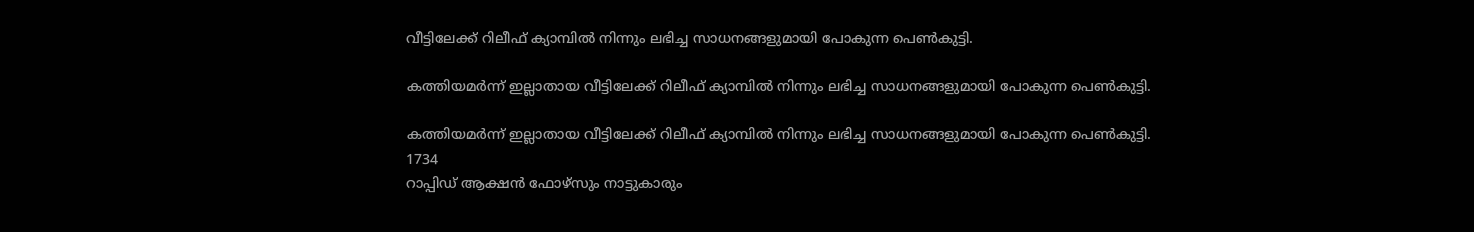വീട്ടിലേക്ക് റിലീഫ് ക്യാമ്പില്‍ നിന്നും ലഭിച്ച സാധനങ്ങളുമായി പോകുന്ന പെണ്‍കുട്ടി.

കത്തിയമര്‍ന്ന് ഇല്ലാതായ വീട്ടിലേക്ക് റിലീഫ് ക്യാമ്പില്‍ നിന്നും ലഭിച്ച സാധനങ്ങളുമായി പോകുന്ന പെണ്‍കുട്ടി.

കത്തിയമര്‍ന്ന് ഇല്ലാതായ വീട്ടിലേക്ക് റിലീഫ് ക്യാമ്പില്‍ നിന്നും ലഭിച്ച സാധനങ്ങളുമായി പോകുന്ന പെണ്‍കുട്ടി.
1734
റാപ്പിഡ് ആക്ഷന്‍ ഫോഴ്സും നാട്ടുകാരും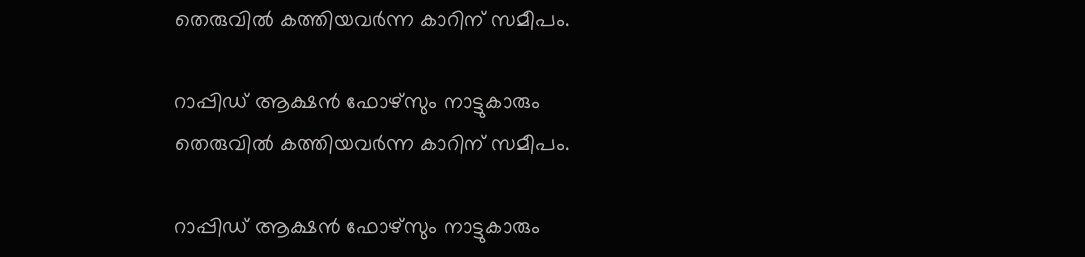തെരുവില്‍ കത്തിയവര്‍ന്ന കാറിന് സമീപം.

റാപ്പിഡ് ആക്ഷന്‍ ഫോഴ്സും നാട്ടുകാരും തെരുവില്‍ കത്തിയവര്‍ന്ന കാറിന് സമീപം.

റാപ്പിഡ് ആക്ഷന്‍ ഫോഴ്സും നാട്ടുകാരും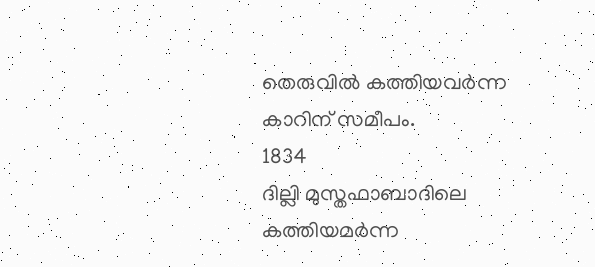തെരുവില്‍ കത്തിയവര്‍ന്ന കാറിന് സമീപം.
1834
ദില്ലി മുസ്തഫാബാദിലെ കത്തിയമര്‍ന്ന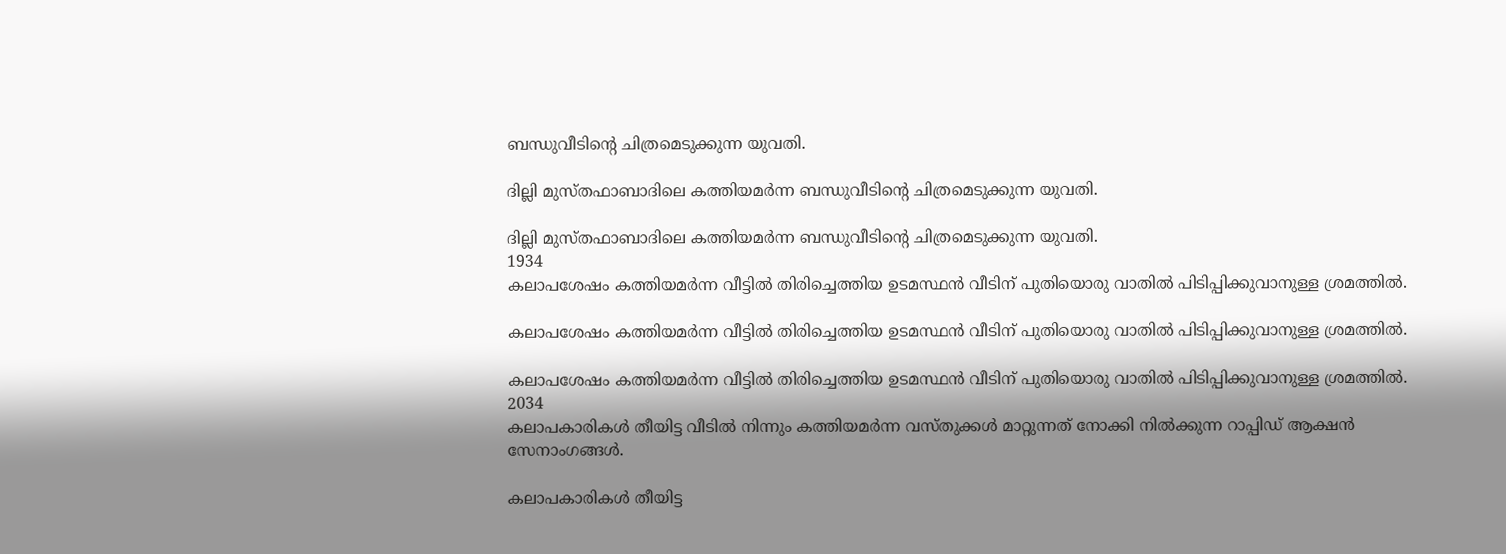ബന്ധുവീടിന്‍റെ ചിത്രമെടുക്കുന്ന യുവതി.

ദില്ലി മുസ്തഫാബാദിലെ കത്തിയമര്‍ന്ന ബന്ധുവീടിന്‍റെ ചിത്രമെടുക്കുന്ന യുവതി.

ദില്ലി മുസ്തഫാബാദിലെ കത്തിയമര്‍ന്ന ബന്ധുവീടിന്‍റെ ചിത്രമെടുക്കുന്ന യുവതി.
1934
കലാപശേഷം കത്തിയമര്‍ന്ന വീട്ടില്‍ തിരിച്ചെത്തിയ ഉടമസ്ഥന്‍ വീടിന് പുതിയൊരു വാതില്‍ പിടിപ്പിക്കുവാനുള്ള ശ്രമത്തില്‍.

കലാപശേഷം കത്തിയമര്‍ന്ന വീട്ടില്‍ തിരിച്ചെത്തിയ ഉടമസ്ഥന്‍ വീടിന് പുതിയൊരു വാതില്‍ പിടിപ്പിക്കുവാനുള്ള ശ്രമത്തില്‍.

കലാപശേഷം കത്തിയമര്‍ന്ന വീട്ടില്‍ തിരിച്ചെത്തിയ ഉടമസ്ഥന്‍ വീടിന് പുതിയൊരു വാതില്‍ പിടിപ്പിക്കുവാനുള്ള ശ്രമത്തില്‍.
2034
കലാപകാരികള്‍ തീയിട്ട വീടില്‍ നിന്നും കത്തിയമര്‍ന്ന വസ്തുക്കള്‍ മാറ്റുന്നത് നോക്കി നില്‍ക്കുന്ന റാപ്പിഡ് ആക്ഷന്‍ സേനാംഗങ്ങള്‍.

കലാപകാരികള്‍ തീയിട്ട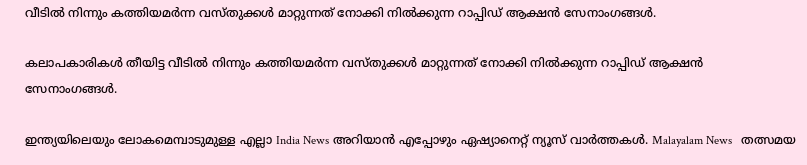വീടില്‍ നിന്നും കത്തിയമര്‍ന്ന വസ്തുക്കള്‍ മാറ്റുന്നത് നോക്കി നില്‍ക്കുന്ന റാപ്പിഡ് ആക്ഷന്‍ സേനാംഗങ്ങള്‍.

കലാപകാരികള്‍ തീയിട്ട വീടില്‍ നിന്നും കത്തിയമര്‍ന്ന വസ്തുക്കള്‍ മാറ്റുന്നത് നോക്കി നില്‍ക്കുന്ന റാപ്പിഡ് ആക്ഷന്‍ സേനാംഗങ്ങള്‍.

ഇന്ത്യയിലെയും ലോകമെമ്പാടുമുള്ള എല്ലാ India News അറിയാൻ എപ്പോഴും ഏഷ്യാനെറ്റ് ന്യൂസ് വാർത്തകൾ. Malayalam News   തത്സമയ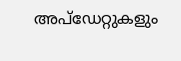അപ്‌ഡേറ്റുകളും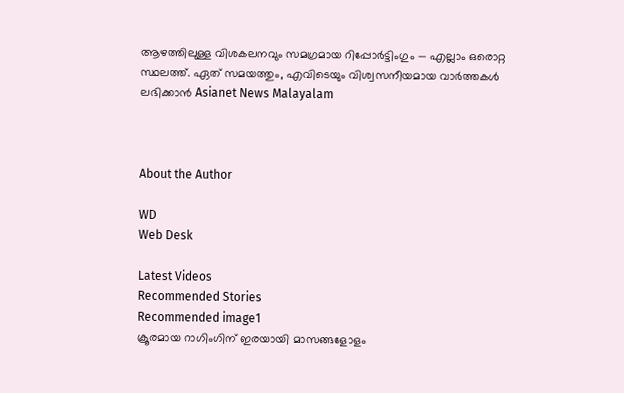ആഴത്തിലുള്ള വിശകലനവും സമഗ്രമായ റിപ്പോർട്ടിംഗും — എല്ലാം ഒരൊറ്റ സ്ഥലത്ത്. ഏത് സമയത്തും, എവിടെയും വിശ്വസനീയമായ വാർത്തകൾ ലഭിക്കാൻ Asianet News Malayalam



About the Author

WD
Web Desk

Latest Videos
Recommended Stories
Recommended image1
ക്രൂരമായ റാഗിംഗിന് ഇരയായി മാസങ്ങളോളം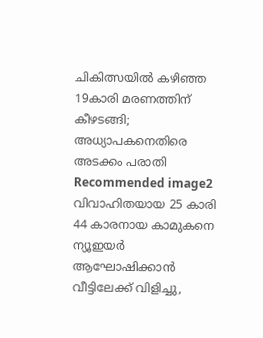ചികിത്സയിൽ കഴിഞ്ഞ 19കാരി മരണത്തിന് കീഴടങ്ങി; അധ്യാപകനെതിരെ അടക്കം പരാതി
Recommended image2
വിവാഹിതയായ 25 കാരി 44 കാരനായ കാമുകനെ ന്യൂഇയർ ആഘോഷിക്കാൻ വീട്ടിലേക്ക് വിളിച്ചു,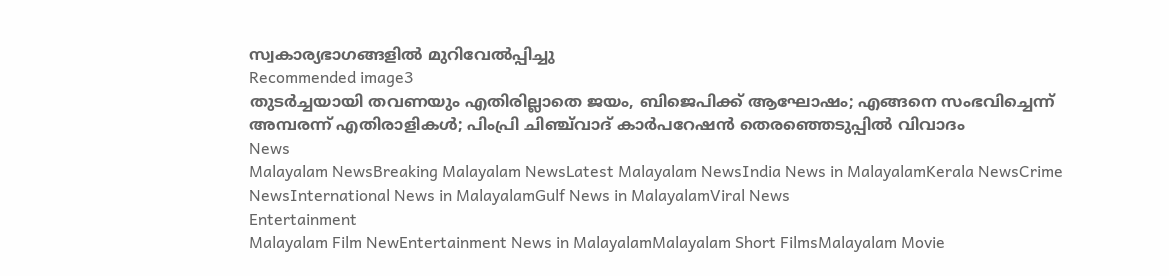സ്വകാര്യഭാഗങ്ങളിൽ മുറിവേൽപ്പിച്ചു
Recommended image3
തുടർച്ചയായി തവണയും എതിരില്ലാതെ ജയം, ബിജെപിക്ക് ആഘോഷം; എങ്ങനെ സംഭവിച്ചെന്ന് അമ്പരന്ന് എതിരാളികൾ; പിംപ്രി ചിഞ്ച്‌വാദ് കാർപറേഷൻ തെരഞ്ഞെടുപ്പിൽ വിവാദം
News
Malayalam NewsBreaking Malayalam NewsLatest Malayalam NewsIndia News in MalayalamKerala NewsCrime NewsInternational News in MalayalamGulf News in MalayalamViral News
Entertainment
Malayalam Film NewEntertainment News in MalayalamMalayalam Short FilmsMalayalam Movie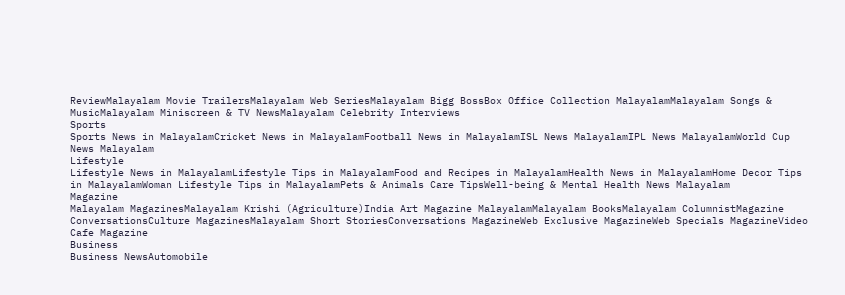ReviewMalayalam Movie TrailersMalayalam Web SeriesMalayalam Bigg BossBox Office Collection MalayalamMalayalam Songs & MusicMalayalam Miniscreen & TV NewsMalayalam Celebrity Interviews
Sports
Sports News in MalayalamCricket News in MalayalamFootball News in MalayalamISL News MalayalamIPL News MalayalamWorld Cup News Malayalam
Lifestyle
Lifestyle News in MalayalamLifestyle Tips in MalayalamFood and Recipes in MalayalamHealth News in MalayalamHome Decor Tips in MalayalamWoman Lifestyle Tips in MalayalamPets & Animals Care TipsWell-being & Mental Health News Malayalam
Magazine
Malayalam MagazinesMalayalam Krishi (Agriculture)India Art Magazine MalayalamMalayalam BooksMalayalam ColumnistMagazine ConversationsCulture MagazinesMalayalam Short StoriesConversations MagazineWeb Exclusive MagazineWeb Specials MagazineVideo Cafe Magazine
Business
Business NewsAutomobile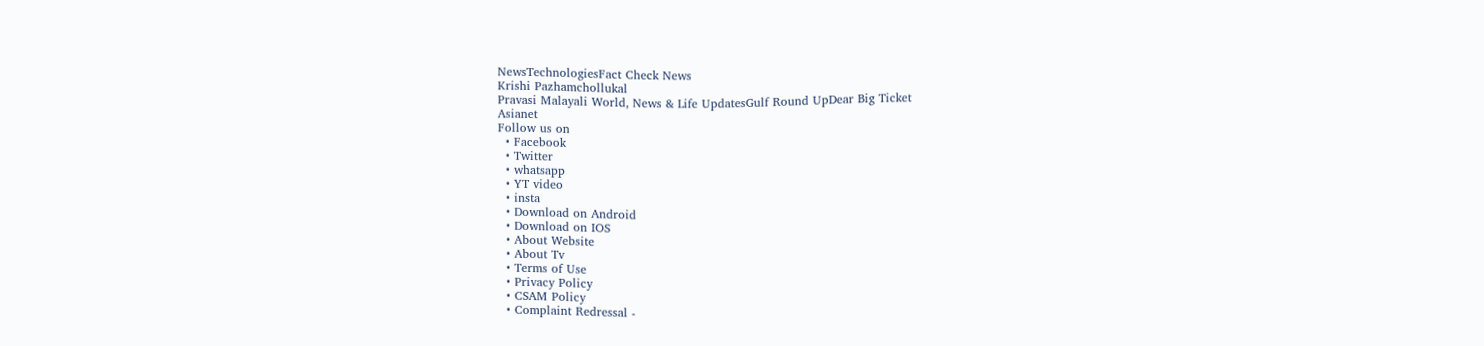NewsTechnologiesFact Check News
Krishi Pazhamchollukal
Pravasi Malayali World, News & Life UpdatesGulf Round UpDear Big Ticket
Asianet
Follow us on
  • Facebook
  • Twitter
  • whatsapp
  • YT video
  • insta
  • Download on Android
  • Download on IOS
  • About Website
  • About Tv
  • Terms of Use
  • Privacy Policy
  • CSAM Policy
  • Complaint Redressal -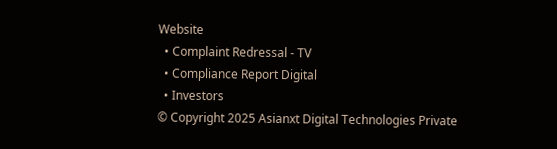Website
  • Complaint Redressal - TV
  • Compliance Report Digital
  • Investors
© Copyright 2025 Asianxt Digital Technologies Private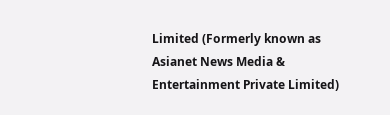Limited (Formerly known as Asianet News Media & Entertainment Private Limited)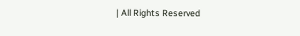| All Rights Reserved